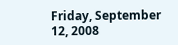Friday, September 12, 2008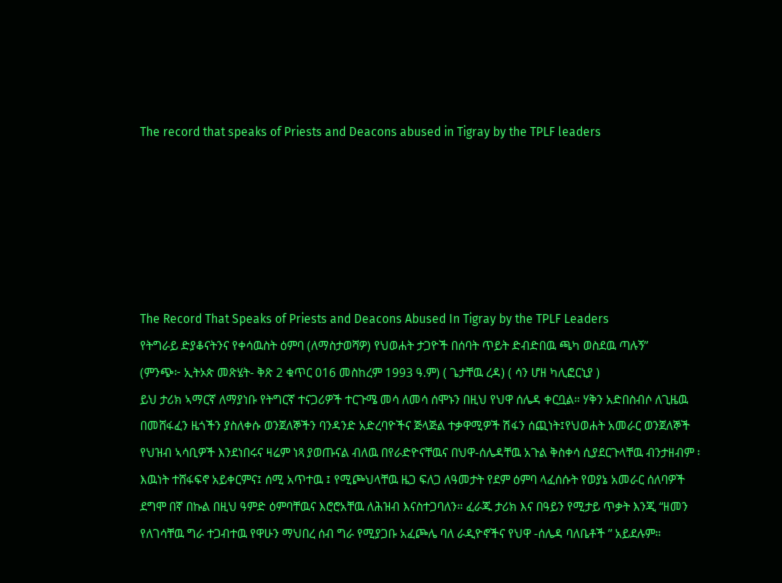The record that speaks of Priests and Deacons abused in Tigray by the TPLF leaders






The Record That Speaks of Priests and Deacons Abused In Tigray by the TPLF Leaders
የትግራይ ድያቆናትንና የቀሳዉስት ዕምባ (ለማስታወሻዎ) የህወሐት ታጋዮች በሰባት ጥይት ድብድበዉ ጫካ ወስደዉ ጣሉኝ”
(ምንጭ፦ ኢትኦጵ መጽሄት- ቅጽ 2 ቁጥር 016 መስከረም 1993 ዓ.ም) ( ጌታቸዉ ረዳ) ( ሳን ሆዘ ካሊፎርኒያ )
ይህ ታሪክ ኣማርኛ ለማያነቡ የትግርኛ ተናጋሪዎች ተርጉሜ መሳ ለመሳ ሰሞኑን በዚህ የህዋ ሰሌዳ ቀርቧል። ሃቅን አድበስብሶ ለጊዜዉ በመሸፋፈን ዜጎችን ያስለቀሱ ወንጀለኞችን ባንዳንድ አድረባዮችና ጅላጅል ተቃዋሚዎች ሽፋን ሰጪነት፤የህወሐት አመራር ወንጀለኞች የህዝብ ኣሳቢዎች እንደነበሩና ዛሬም ነጻ ያወጡናል ብለዉ በየራድዮናቸዉና በህዋ-ሰሌዳቸዉ አጉል ቅስቀሳ ሲያደርጉላቸዉ ብንታዘብም ፡ እዉነት ተሸፋፍኖ አይቀርምና፤ ሰሚ አጥተዉ ፤ የሚጮህላቸዉ ዜጋ ፍለጋ ለዓመታት የደም ዕምባ ላፈሰሱት የወያኔ አመራር ሰለባዎች ደግሞ በኛ በኩል በዚህ ዓምድ ዕምባቸዉና እሮሮአቸዉ ለሕዝብ እናስተጋባለን። ፈራጁ ታሪክ እና በዓይን የሚታይ ጥቃት እንጂ “ዘመን የለገሳቸዉ ግራ ተጋብተዉ የዋሁን ማህበረ ሰብ ግራ የሚያጋቡ አፈጮሌ ባለ ራዲዮኖችና የህዋ -ሰሌዳ ባለቤቶች ” አይደሉም።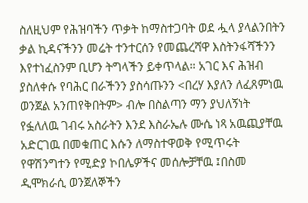ስለዚህም የሕዝባችን ጥቃት ከማስተጋባት ወደ ሗላ ያላልንበትን ቃል ኪዳናችንን መሬት ተንተርሰን የመጨረሻዋ እስትንፋሻችንን እየተነፈስንም ቢሆን ትግላችን ይቀጥላል። አገር እና ሕዝብ ያስለቀሱ የባሕር በራችንን ያስሳጡንን <በረሃ እያለን ለፈጸምነዉ ወንጀል አንጠየቅበትም> ብሎ በስልጣን ማን ያህለኝነት የፏለለዉ ገብሩ አስራትን እንደ እስራኤሉ ሙሴ ነጻ አዉጪያቸዉ አድርገዉ በመቁጠር እሱን ለማስተዋወቅ የሚጥሩት የዋሽንግተን የሚድያ ኮበሌዎችና መሰሎቻቸዉ ፤በስመ ዲሞክራሲ ወንጀለኞችን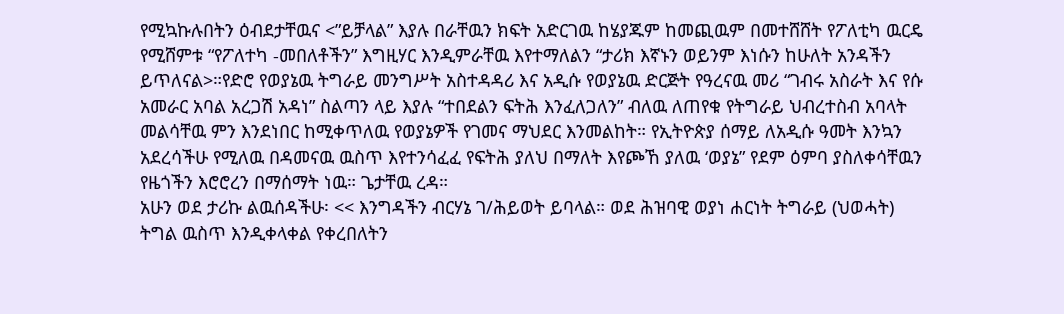የሚኳኩሉበትን ዕብደታቸዉና <”ይቻላል” እያሉ በራቸዉን ክፍት አድርገዉ ከሄያጁም ከመጪዉም በመተሸሸት የፖለቲካ ዉርዴ የሚሸምቱ “የፖለተካ -መበለቶችን” እግዚሃር እንዲምራቸዉ እየተማለልን “ታሪክ እኛኑን ወይንም እነሱን ከሁለት አንዳችን ይጥለናል>።የድሮ የወያኔዉ ትግራይ መንግሥት አስተዳዳሪ እና አዲሱ የወያኔዉ ድርጅት የዓረናዉ መሪ “ገብሩ አስራት እና የሱ አመራር አባል አረጋሽ አዳነ” ስልጣን ላይ እያሉ “ተበደልን ፍትሕ እንፈለጋለን” ብለዉ ለጠየቁ የትግራይ ህብረተስብ አባላት መልሳቸዉ ምን እንደነበር ከሚቀጥለዉ የወያኔዎች የገመና ማህደር እንመልከት። የኢትዮጵያ ሰማይ ለአዲሱ ዓመት እንኳን አደረሳችሁ የሚለዉ በዳመናዉ ዉስጥ እየተንሳፈፈ የፍትሕ ያለህ በማለት እየጮኸ ያለዉ ‘ወያኔ” የደም ዕምባ ያስለቀሳቸዉን የዜጎችን እሮሮረን በማሰማት ነዉ። ጌታቸዉ ረዳ።
አሁን ወደ ታሪኩ ልዉሰዳችሁ፡ << እንግዳችን ብርሃኔ ገ/ሕይወት ይባላል። ወደ ሕዝባዊ ወያነ ሐርነት ትግራይ (ህወሓት) ትግል ዉስጥ እንዲቀላቀል የቀረበለትን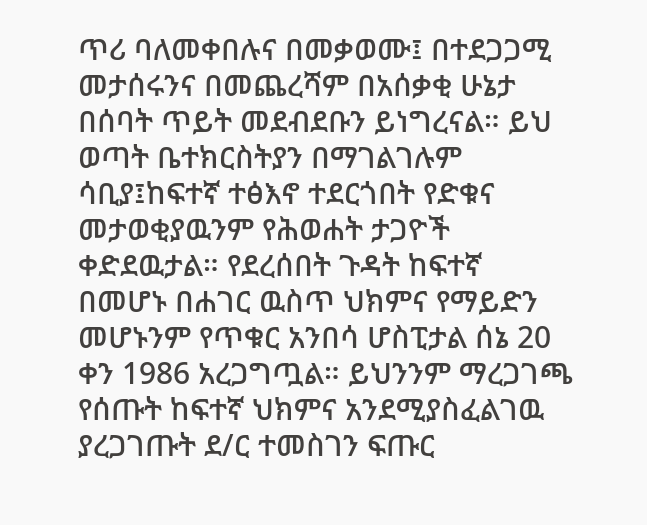ጥሪ ባለመቀበሉና በመቃወሙ፤ በተደጋጋሚ መታሰሩንና በመጨረሻም በአሰቃቂ ሁኔታ በሰባት ጥይት መደብደቡን ይነግረናል። ይህ ወጣት ቤተክርስትያን በማገልገሉም ሳቢያ፤ከፍተኛ ተፅእኖ ተደርጎበት የድቁና መታወቂያዉንም የሕወሐት ታጋዮች ቀድደዉታል። የደረሰበት ጉዳት ከፍተኛ በመሆኑ በሐገር ዉስጥ ህክምና የማይድን መሆኑንም የጥቁር አንበሳ ሆስፒታል ሰኔ 20 ቀን 1986 አረጋግጧል። ይህንንም ማረጋገጫ የሰጡት ከፍተኛ ህክምና አንደሚያስፈልገዉ ያረጋገጡት ደ/ር ተመስገን ፍጡር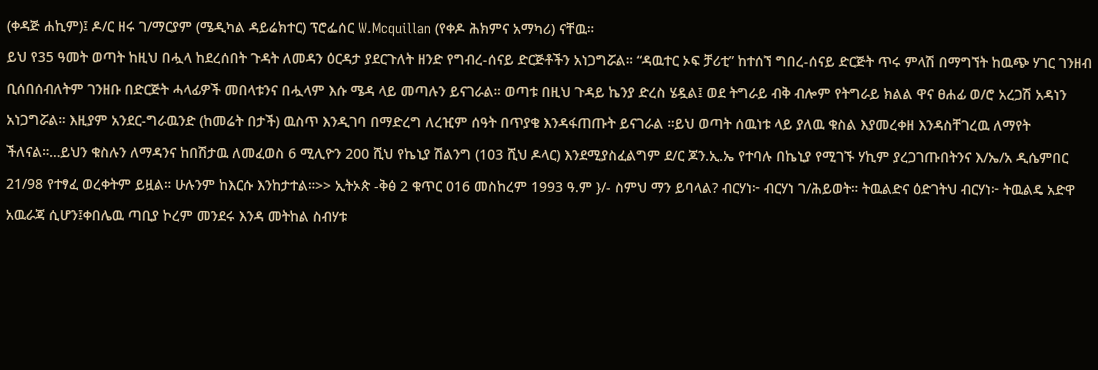(ቀዳጅ ሐኪም)፤ ዶ/ር ዘሩ ገ/ማርያም (ሜዲካል ዳይሬክተር) ፕሮፌሰር W.Mcquillan (የቀዶ ሕክምና አማካሪ) ናቸዉ።
ይህ የ35 ዓመት ወጣት ከዚህ በሗላ ከደረሰበት ጉዳት ለመዳን ዕርዳታ ያደርጉለት ዘንድ የግብረ-ሰናይ ድርጅቶችን አነጋግሯል። “ዳዉተር ኦፍ ቻሪቲ” ከተሰኘ ግበረ-ሰናይ ድርጅት ጥሩ ምላሽ በማግኘት ከዉጭ ሃገር ገንዘብ ቢሰበሰብለትም ገንዘቡ በድርጅት ሓላፊዎች መበላቱንና በሗላም እሱ ሜዳ ላይ መጣሉን ይናገራል። ወጣቱ በዚህ ጉዳይ ኬንያ ድረስ ሄዷል፤ ወደ ትግራይ ብቅ ብሎም የትግራይ ክልል ዋና ፀሐፊ ወ/ሮ አረጋሽ አዳነን አነጋግሯል። እዚያም አንደር-ግራዉንድ (ከመሬት በታች) ዉስጥ እንዲገባ በማድረግ ለረዢም ሰዓት በጥያቄ እንዳፋጠጡት ይናገራል ።ይህ ወጣት ሰዉነቱ ላይ ያለዉ ቁስል እያመረቀዘ እንዳስቸገረዉ ለማየት ችለናል።…ይህን ቁስሉን ለማዳንና ከበሽታዉ ለመፈወስ 6 ሚሊዮን 200 ሺህ የኬኒያ ሽልንግ (103 ሺህ ዶላር) እንደሚያስፈልግም ደ/ር ጆን.ኢ.ኤ የተባሉ በኬኒያ የሚገኙ ሃኪም ያረጋገጡበትንና እ/ኤ/አ ዲሴምበር 21/98 የተፃፈ ወረቀትም ይዟል። ሁሉንም ከእርሱ እንከታተል።>> ኢትኦጵ -ቅፅ 2 ቁጥር 016 መስከረም 1993 ዓ.ም }/- ስምህ ማን ይባላል? ብርሃነ፦ ብርሃነ ገ/ሕይወት። ትዉልድና ዕድገትህ ብርሃነ፦ ትዉልዴ አድዋ አዉራጃ ሲሆን፤ቀበሌዉ ጣቢያ ኮረም መንደሩ እንዳ መትከል ስብሃቱ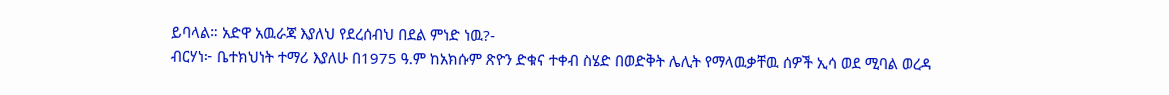ይባላል። አድዋ አዉራጃ እያለህ የደረሰብህ በደል ምነድ ነዉ?-
ብርሃነ፦ ቤተክህነት ተማሪ እያለሁ በ1975 ዓ.ም ከአክሱም ጽዮን ድቁና ተቀብ ስሄድ በወድቅት ሌሊት የማላዉቃቸዉ ሰዎች ኢሳ ወደ ሚባል ወረዳ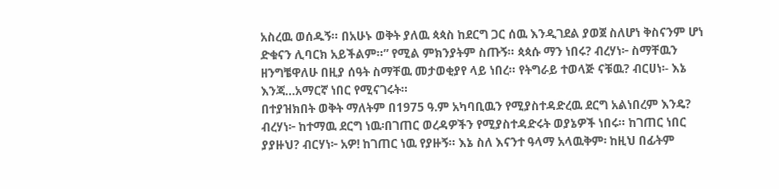አስረዉ ወሰዱኝ። በአሁኑ ወቅት ያለዉ ጳጳስ ከደርግ ጋር ሰዉ እንዲገደል ያወጀ ስለሆነ ቅስናንም ሆነ ድቁናን ሊባርክ አይችልም።” የሚል ምክንያትም ስጡኝ። ጳጳሱ ማን ነበሩ? ብረሃነ፦ ስማቸዉን ዘንግቼዋለሁ በዚያ ሰዓት ስማቸዉ መታወቂያየ ላይ ነበረ። የትግራይ ተወላጅ ናቹዉ? ብርሀነ፡- እኔ እንጃ…አማርኛ ነበር የሚናገሩት።
በተያዝክበት ወቅት ማለትም በ1975 ዓ.ም አካባቢዉን የሚያስተዳድረዉ ደርግ አልነበረም እንዴ? ብረሃነ፦ ከተማዉ ደርግ ነዉ፡በገጠር ወረዳዎችን የሚያስተዳድሩት ወያኔዎች ነበሩ። ከገጠር ነበር ያያዙህ? ብርሃነ፦ አዎ! ከገጠር ነዉ የያዙኝ። እኔ ስለ እናንተ ዓላማ አላዉቅም፡ ከዚህ በፊትም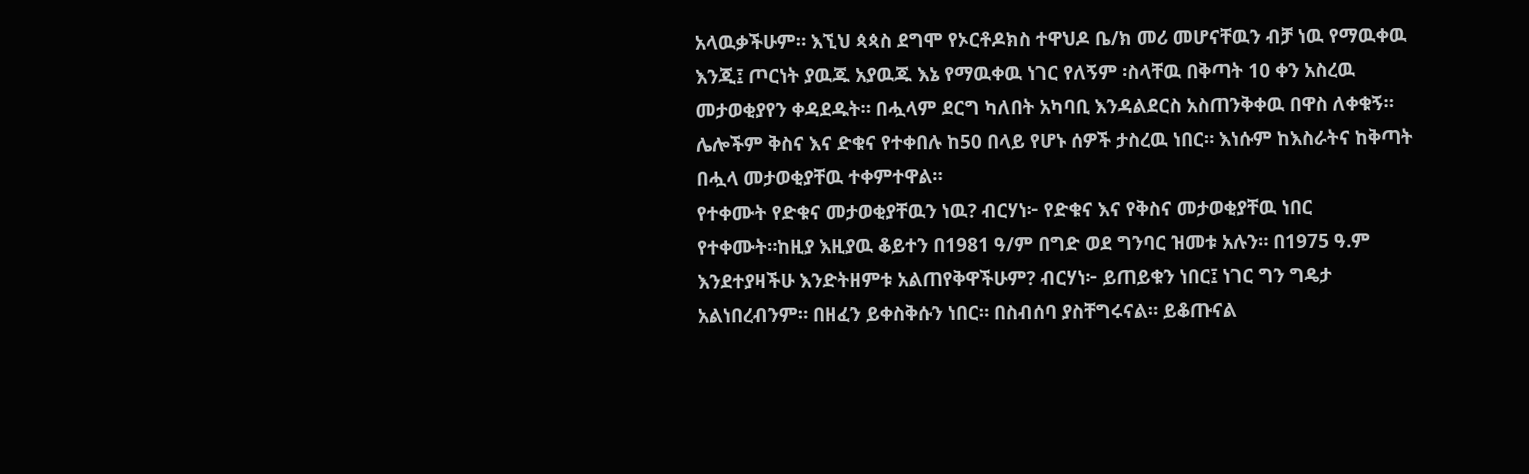አላዉቃችሁም። እኚህ ጳጳስ ደግሞ የኦርቶዶክስ ተዋህዶ ቤ/ክ መሪ መሆናቸዉን ብቻ ነዉ የማዉቀዉ እንጂ፤ ጦርነት ያዉጁ አያዉጁ እኔ የማዉቀዉ ነገር የለኝም ፡ስላቸዉ በቅጣት 10 ቀን አስረዉ መታወቂያየን ቀዳደዱት። በሗላም ደርግ ካለበት አካባቢ እንዳልደርስ አስጠንቅቀዉ በዋስ ለቀቁኝ። ሌሎችም ቅስና እና ድቁና የተቀበሉ ከ50 በላይ የሆኑ ሰዎች ታስረዉ ነበር። እነሱም ከእስራትና ከቅጣት በሗላ መታወቂያቸዉ ተቀምተዋል።
የተቀሙት የድቁና መታወቂያቸዉን ነዉ? ብርሃነ፦ የድቁና እና የቅስና መታወቂያቸዉ ነበር የተቀሙት።ከዚያ እዚያዉ ቆይተን በ1981 ዓ/ም በግድ ወደ ግንባር ዝመቱ አሉን። በ1975 ዓ.ም እንደተያዛችሁ እንድትዘምቱ አልጠየቅዋችሁም? ብርሃነ፦ ይጠይቁን ነበር፤ ነገር ግን ግዴታ አልነበረብንም። በዘፈን ይቀስቅሱን ነበር። በስብሰባ ያስቸግሩናል። ይቆጡናል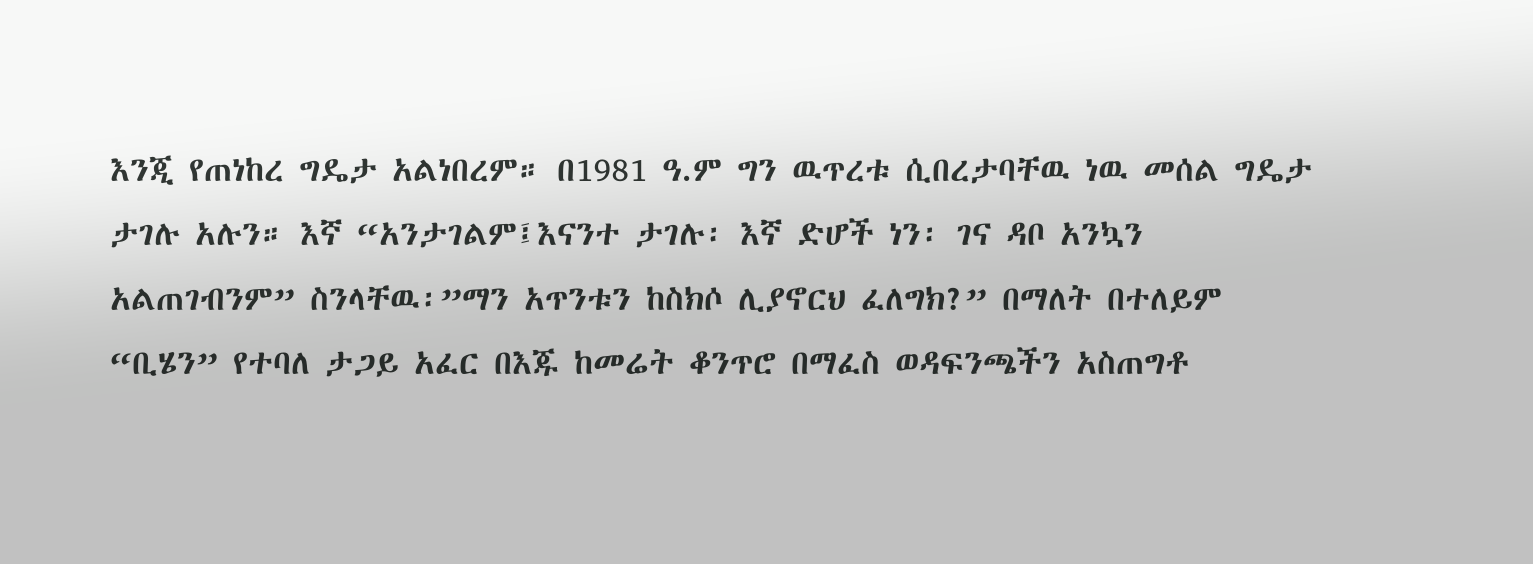እንጂ የጠነከረ ግዴታ አልነበረም። በ1981 ዓ.ም ግን ዉጥረቱ ሲበረታባቸዉ ነዉ መሰል ግዴታ ታገሉ አሉን። እኛ “አንታገልም፤እናንተ ታገሉ፡ እኛ ድሆች ነን፡ ገና ዳቦ አንኳን አልጠገብንም” ስንላቸዉ፡”ማን አጥንቱን ከስክሶ ሊያኖርህ ፈለግክ?” በማለት በተለይም “ቢሄን” የተባለ ታጋይ አፈር በእጁ ከመሬት ቆንጥሮ በማፈስ ወዳፍንጫችን አስጠግቶ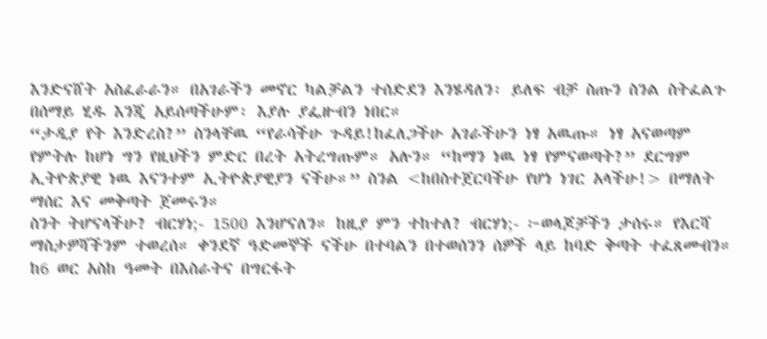እንድናሸት አስፈራራን። በአገራችን መኖር ካልቻልን ተሰድደን እንሄዳለን፡ ይለፍ ብቻ ስጡን ስንል ስትፈልጉ በሰማይ ሂዱ እንጂ አይሰጣችሁም፡ እያሉ ያፌዙብን ነበር።
“ታዲያ የት እንድረስ?” ስንላቸዉ “የራሳችሁ ጉዳይ!ከፈለጋችሁ አገራችሁን ነፃ አዉጡ። ነፃ አናወጣም የምትሉ ከሆነ ግን የዚህችን ምድር በረት አትረግጡም። አሉን። “ከማን ነዉ ነፃ የምናወጣት?” ደርግም ኢትዮጵያዊ ነዉ እናንተም ኢትዮጵያዊያን ናችሁ።” ስንል <ከበስተጀርባችሁ የሆነ ነገር አላችሁ!> በማለት ማሰር እና መቅጣት ጀመሩን።
ስንት ትሆናላችሁ? ብርሃነ;- 1500 እንሆናለን። ከዚያ ምን ተከተለ? ብርሃነ;- ፦ወላጆቻችን ታሰሩ። የእርሻ ማስታዎሻችንም ተወረሰ። ቀንደኛ ዓድመኞች ናችሁ በተባልን በተወሰንን ሰዎች ላይ ከባድ ቅጣት ተፈጸመብን። ከ6 ወር አስከ ዓመት በእስራትና በግርፋት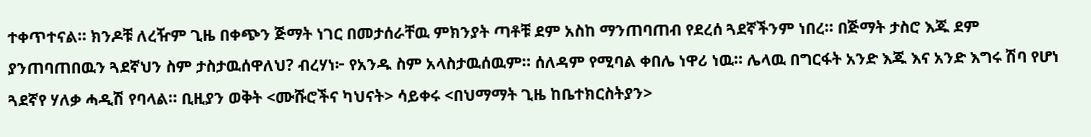ተቀጥተናል። ክንዶቹ ለረዥም ጊዜ በቀጭን ጅማት ነገር በመታሰራቸዉ ምክንያት ጣቶቹ ደም አስከ ማንጠባጠብ የደረሰ ጓደኛችንም ነበረ። በጅማት ታስሮ እጁ ደም ያንጠባጠበዉን ጓደኛህን ስም ታስታዉሰዋለህ? ብረሃነ፦ የአንዱ ስም አላስታዉሰዉም። ሰለዳም የሚባል ቀበሌ ነዋሪ ነዉ። ሌላዉ በግርፋት አንድ እጁ እና አንድ እግሩ ሽባ የሆነ ጓደኛየ ሃለቃ ሓዲሽ የባላል። ቢዚያን ወቅት <ሙሹሮችና ካህናት> ሳይቀሩ <በህማማት ጊዜ ከቤተክርስትያን>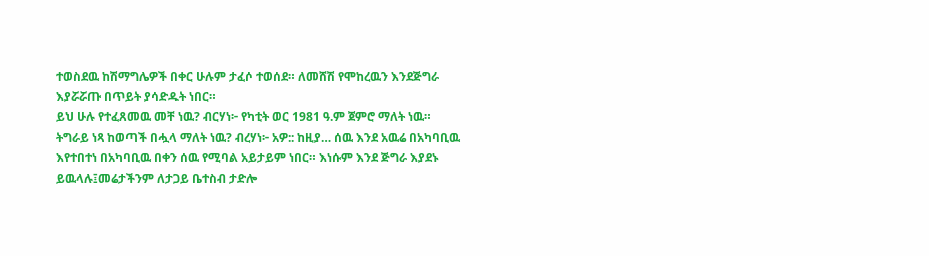ተወስደዉ ከሽማግሌዎች በቀር ሁሉም ታፈሶ ተወሰደ። ለመሸሽ የሞከረዉን እንደጅግራ እያሯሯጡ በጥይት ያሳድዱት ነበር።
ይህ ሁሉ የተፈጸመዉ መቸ ነዉ? ብርሃነ፦ የካቲት ወር 1981 ዓ.ም ጀምሮ ማለት ነዉ። ትግራይ ነጻ ከወጣች በሗላ ማለት ነዉ? ብረሃነ፦ አዎ:: ከዚያ… ሰዉ እንደ አዉሬ በአካባቢዉ እየተበተነ በአካባቢዉ በቀን ሰዉ የሚባል አይታይም ነበር። እነሱም እንደ ጅግራ እያደኑ ይዉላሉ፤መሬታችንም ለታጋይ ቤተስብ ታድሎ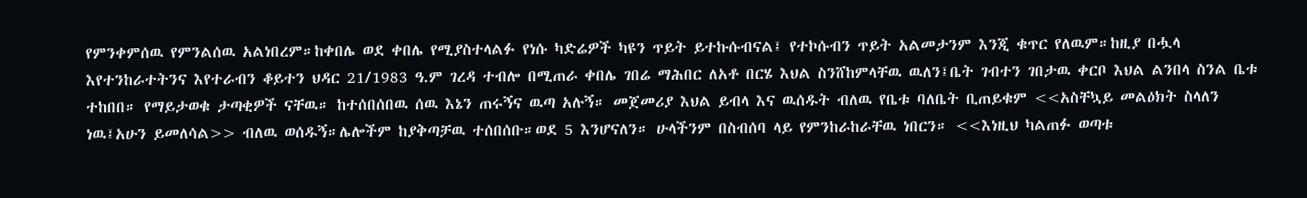የምንቀምሰዉ የምንልሰዉ አልነበረም።ከቀበሌ ወደ ቀበሌ የሚያስተላልፉ የነሱ ካድሬዎች ካዩን ጥይት ይተኩሱብናል፤ የተኮሱብን ጥይት አልመታንም እንጂ ቁጥር የለዉም።ከዚያ በሗላ እየተንከራተትንና እየተራብን ቆይተን ህዳር 21/1983 ዓ.ም ገረዳ ተብሎ በሚጠራ ቀበሌ ገበሬ ማሕበር ለአቶ በርሄ እህል ስንሸከምላቸዉ ዉለን፤ቤት ገብተን ገበታዉ ቀርቦ እህል ልንበላ ስንል ቤቱ ተከበበ። የማይታወቁ ታጣቂዎች ናቸዉ። ከተሰበሰበዉ ሰዉ እኔን ጠሩኝና ዉጣ አሉኝ። መጀመሪያ እህል ይብላ እና ዉሰዱት ብለዉ የቤቱ ባለቤት ቢጠይቁም <<አስቸኳይ መልዕክት ስላለን ነዉ፤አሁን ይመለሳል>> ብለዉ ወሰዱኝ።ሌሎችም ከያቅጣቻዉ ተሰበሰቡ።ወደ 5 እንሆናለን። ሁላችንም በስብሰባ ላይ የምንከራከራቸዉ ነበርን። <<እነዚህ ካልጠፉ ወጣቱ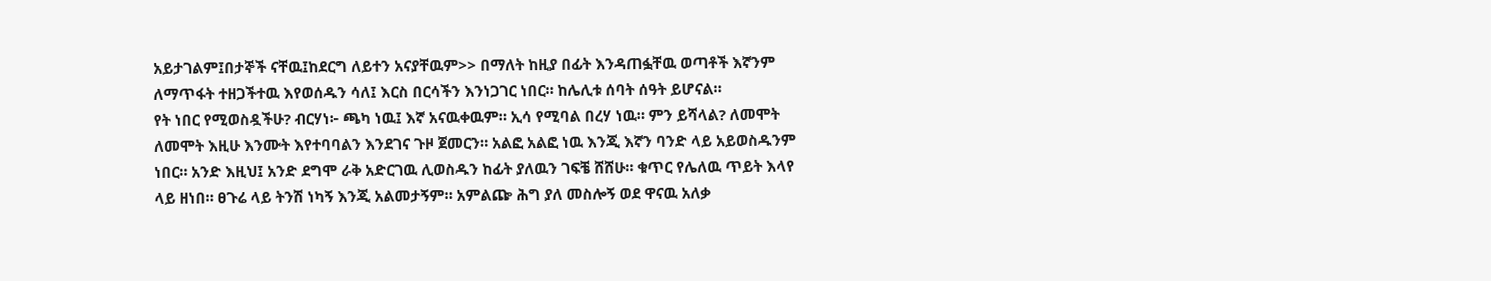አይታገልም፤በታኞች ናቸዉ፤ከደርግ ለይተን አናያቸዉም>> በማለት ከዚያ በፊት እንዳጠፏቸዉ ወጣቶች እኛንም ለማጥፋት ተዘጋችተዉ እየወሰዱን ሳለ፤ እርስ በርሳችን እንነጋገር ነበር። ከሌሊቱ ሰባት ሰዓት ይሆናል።
የት ነበር የሚወስዷችሁ? ብርሃነ፦ ጫካ ነዉ፤ እኛ አናዉቀዉም። ኢሳ የሚባል በረሃ ነዉ። ምን ይሻላል? ለመሞት ለመሞት እዚሁ እንሙት እየተባባልን እንደገና ጉዞ ጀመርን። አልፎ አልፎ ነዉ እንጂ እኛን ባንድ ላይ አይወስዱንም ነበር። አንድ እዚህ፤ አንድ ደግሞ ራቅ አድርገዉ ሊወስዱን ከፊት ያለዉን ገፍቼ ሸሸሁ። ቁጥር የሌለዉ ጥይት እላየ ላይ ዘነበ። ፀጉሬ ላይ ትንሽ ነካኝ እንጂ አልመታኝም። አምልጬ ሕግ ያለ መስሎኝ ወደ ዋናዉ አለቃ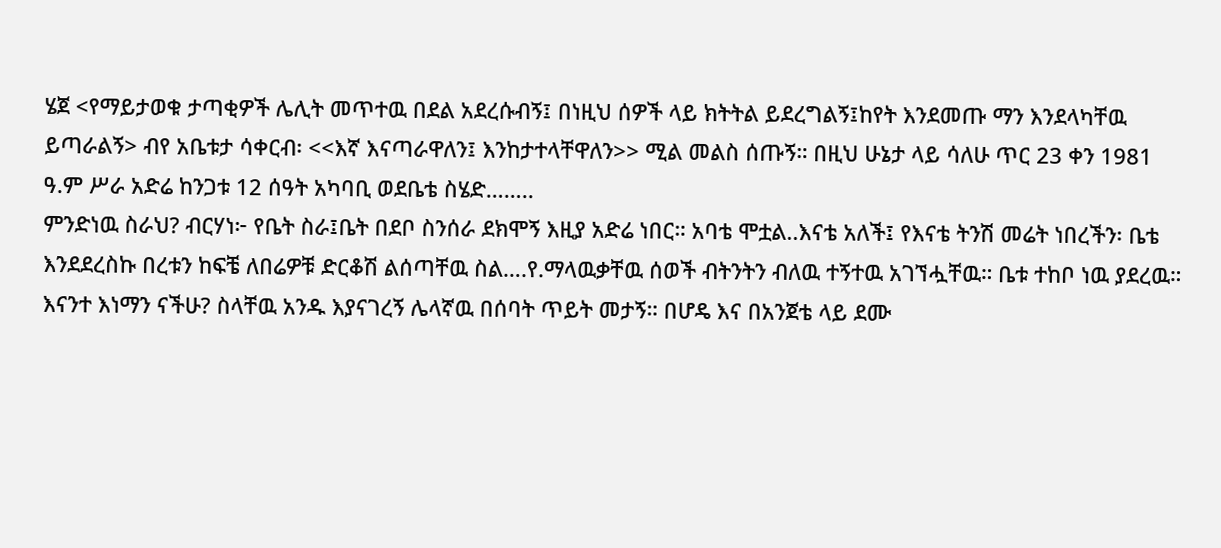ሄጀ <የማይታወቁ ታጣቂዎች ሌሊት መጥተዉ በደል አደረሱብኝ፤ በነዚህ ሰዎች ላይ ክትትል ይደረግልኝ፤ከየት እንደመጡ ማን እንደላካቸዉ ይጣራልኝ> ብየ አቤቱታ ሳቀርብ፡ <<እኛ እናጣራዋለን፤ እንከታተላቸዋለን>> ሚል መልስ ሰጡኝ። በዚህ ሁኔታ ላይ ሳለሁ ጥር 23 ቀን 1981 ዓ.ም ሥራ አድሬ ከንጋቱ 12 ሰዓት አካባቢ ወደቤቴ ስሄድ……..
ምንድነዉ ስራህ? ብርሃነ፦ የቤት ስራ፤ቤት በደቦ ስንሰራ ደክሞኝ እዚያ አድሬ ነበር። አባቴ ሞቷል..እናቴ አለች፤ የእናቴ ትንሽ መሬት ነበረችን፡ ቤቴ እንደደረስኩ በረቱን ከፍቼ ለበሬዎቹ ድርቆሽ ልሰጣቸዉ ስል….የ.ማላዉቃቸዉ ሰወች ብትንትን ብለዉ ተኝተዉ አገኘሗቸዉ። ቤቱ ተከቦ ነዉ ያደረዉ። እናንተ እነማን ናችሁ? ስላቸዉ አንዱ እያናገረኝ ሌላኛዉ በሰባት ጥይት መታኝ። በሆዴ እና በአንጀቴ ላይ ደሙ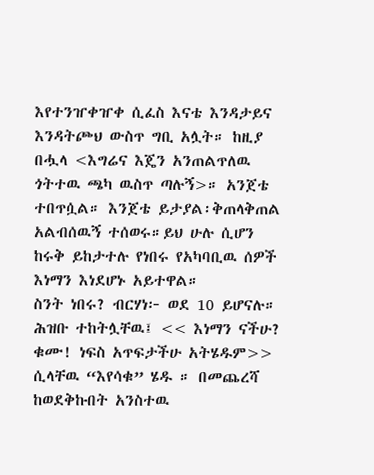እየተንዠቀዠቀ ሲፈስ እናቴ እንዳታይና እንዳትጮህ ውስጥ ግቢ አሏት። ከዚያ በሗላ <እግሬና እጄን አንጠልጥለዉ ጎትተዉ ጫካ ዉስጥ ጣሉኝ>። አንጀቴ ተበጥሷል። እንጀቴ ይታያል፡ቅጠላቅጠል አልብሰዉኝ ተሰወሩ።ይህ ሁሉ ሲሆን ከሩቅ ይከታተሉ የነበሩ የአካባቢዉ ሰዎች እነማን እነደሆኑ አይተዋል።
ስንት ነበሩ? ብርሃነ፦ ወደ 10 ይሆናሉ። ሕዝቡ ተከትሏቸዉ፤ << እነማን ናችሁ? ቁሙ! ነፍስ አጥፍታችሁ አትሄዱም>> ሲላቸዉ “እየሳቁ” ሄዱ ። በመጨረሻ ከወደቅኩበት አንስተዉ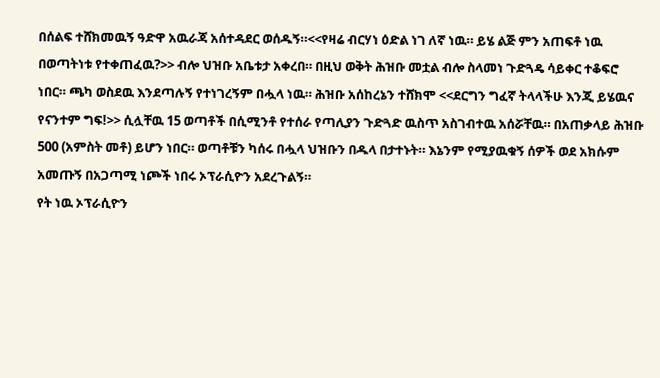በሰልፍ ተሸክመዉኝ ዓድዋ አዉራጃ አሰተዳደር ወሰዱኝ።<<የዛሬ ብርሃነ ዕድል ነገ ለኛ ነዉ። ይሄ ልጅ ምን አጠፍቶ ነዉ በወጣትነቱ የተቀጠፈዉ?>> ብሎ ህዝቡ አቤቱታ አቀረበ። በዚህ ወቅት ሕዝቡ መቷል ብሎ ስላመነ ጉድጓዴ ሳይቀር ተቆፍሮ ነበር። ጫካ ወስደዉ እንደጣሉኝ የተነገረኝም በሗላ ነዉ። ሕዝቡ አሰከረኔን ተሸክሞ <<ደርግን ግፈኛ ትላላችሁ እንጂ ይሄዉና የናንተም ግፍ!>> ሲሏቸዉ 15 ወጣቶች በሲሚንቶ የተሰራ የጣሊያን ጉድጓድ ዉስጥ አስገብተዉ አሰሯቸዉ። በአጠቃላይ ሕዝቡ 500 (አምስት መቶ) ይሆን ነበር። ወጣቶቹን ካሰሩ በሗላ ህዝቡን በዱላ በታተኑት። እኔንም የሚያዉቁኝ ሰዎች ወደ አክሱም አመጡኝ በአጋጣሚ ነጮች ነበሩ ኦፕራሲዮን አደረጉልኝ።
የት ነዉ ኦፕራሲዮን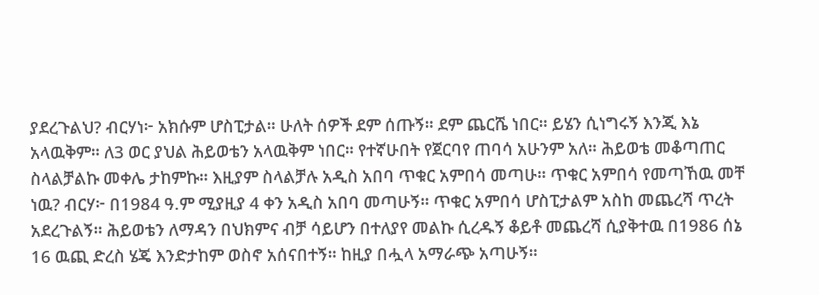ያደረጉልህ? ብርሃነ፦ አክሱም ሆስፒታል። ሁለት ሰዎች ደም ሰጡኝ። ደም ጨርሼ ነበር። ይሄን ሲነግሩኝ እንጂ እኔ አላዉቅም። ለ3 ወር ያህል ሕይወቴን አላዉቅም ነበር። የተኛሁበት የጀርባየ ጠባሳ አሁንም አለ። ሕይወቴ መቆጣጠር ስላልቻልኩ መቀሌ ታከምኩ። እዚያም ስላልቻሉ አዲስ አበባ ጥቁር አምበሳ መጣሁ። ጥቁር አምበሳ የመጣኸዉ መቸ ነዉ? ብርሃ፦ በ1984 ዓ.ም ሚያዚያ 4 ቀን አዲስ አበባ መጣሁኝ። ጥቁር አምበሳ ሆስፒታልም አስከ መጨረሻ ጥረት አደረጉልኝ። ሕይወቴን ለማዳን በህክምና ብቻ ሳይሆን በተለያየ መልኩ ሲረዱኝ ቆይቶ መጨረሻ ሲያቅተዉ በ1986 ሰኔ 16 ዉጪ ድረስ ሄጄ እንድታከም ወስኖ አሰናበተኝ። ከዚያ በሗላ አማራጭ አጣሁኝ።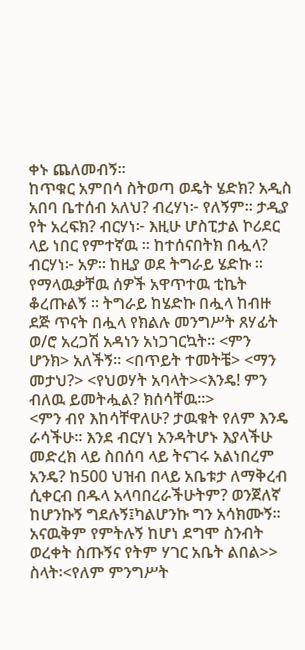ቀኑ ጨለመብኝ።
ከጥቁር አምበሳ ስትወጣ ወዴት ሄድክ? አዲስ አበባ ቤተሰብ አለህ? ብረሃነ፦ የለኝም። ታዲያ የት አረፍክ? ብርሃነ፦ እዚሁ ሆስፒታል ኮሪደር ላይ ነበር የምተኛዉ ። ከተሰናበትክ በሗላ? ብርሃነ፦ አዎ። ከዚያ ወደ ትግራይ ሄድኩ ። የማላዉቃቸዉ ሰዎች አዋጥተዉ ቲኬት ቆረጡልኝ ። ትግራይ ከሄድኩ በሗላ ከብዙ ደጅ ጥናት በሗላ የክልሉ መንግሥት ጸሃፊት ወ/ሮ አረጋሽ አዳነን አነጋገርኳት። <ምን ሆንክ> አለችኝ። <በጥይት ተመትቼ> <ማን መታህ?> <የህወሃት አባላት><እንዴ! ምን ብለዉ ይመትሗል? ክሰሳቸዉ።>
<ምን ብየ እከሳቸዋለሁ? ታዉቁት የለም እንዴ ራሳችሁ። እንደ ብርሃነ አንዳትሆኑ እያላችሁ መድረክ ላይ ስበሰባ ላይ ትናገሩ አልነበረም አንዴ? ከ500 ህዝብ በላይ አቤቱታ ለማቅረብ ሲቀርብ በዱላ አላባበረራችሁትም? ወንጀለኛ ከሆንኩኝ ግደሉኝ፤ካልሆንኩ ግን አሳክሙኝ። አናዉቅም የምትሉኝ ከሆነ ደግሞ ስንብት ወረቀት ስጡኝና የትም ሃገር አቤት ልበል>> ስላት፡<የለም ምንግሥት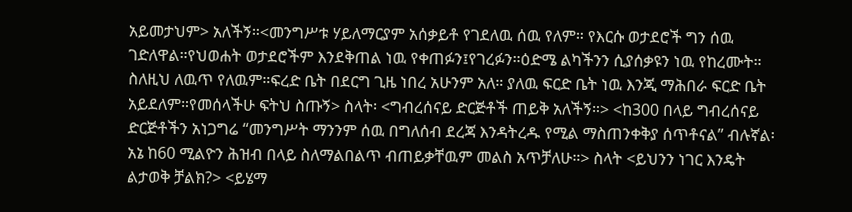አይመታህም> አለችኝ።<መንግሥቱ ሃይለማርያም አሰቃይቶ የገደለዉ ሰዉ የለም። የእርሱ ወታደሮች ግን ሰዉ ገድለዋል።የህወሐት ወታደሮችም እንደቅጠል ነዉ የቀጠፉን፤የገረፉን።ዕድሜ ልካችንን ሲያሰቃዩን ነዉ የከረሙት። ስለዚህ ለዉጥ የለዉም።ፍረድ ቤት በደርግ ጊዜ ነበረ አሁንም አለ። ያለዉ ፍርድ ቤት ነዉ እንጂ ማሕበራ ፍርድ ቤት አይደለም።የመሰላችሁ ፍትህ ስጡኝ> ስላት፡ <ግብረሰናይ ድርጅቶች ጠይቅ አለችኝ።> <ከ300 በላይ ግብረሰናይ ድርጅቶችን አነጋግሬ “መንግሥት ማንንም ሰዉ በግለሰብ ደረጃ እንዳትረዱ የሚል ማስጠንቀቅያ ሰጥቶናል” ብሉኛል፡ አኔ ከ60 ሚልዮን ሕዝብ በላይ ስለማልበልጥ ብጠይቃቸዉም መልስ አጥቻለሁ።> ስላት <ይህንን ነገር እንዴት ልታወቅ ቻልክ?> <ይሄማ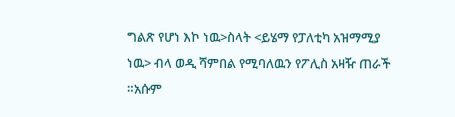ግልጽ የሆነ እኮ ነዉ>ስላት <ይሄማ የፓለቲካ አዝማሚያ ነዉ> ብላ ወዲ ሻምበል የሚባለዉን የፖሊስ አዛዥ ጠራች ።አሱም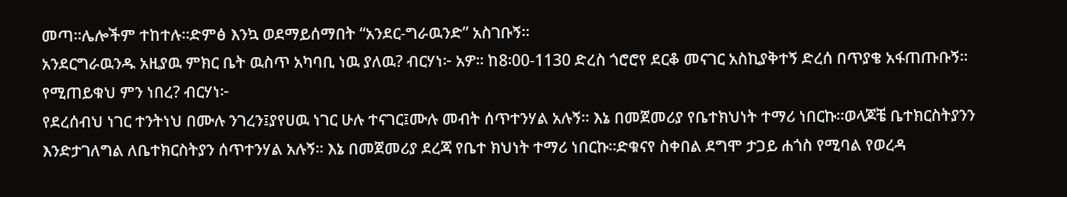መጣ።ሌሎችም ተከተሉ።ድምፅ እንኳ ወደማይሰማበት “አንደር-ግራዉንድ” አስገቡኝ።
አንደርግራዉንዱ አዚያዉ ምክር ቤት ዉስጥ አካባቢ ነዉ ያለዉ? ብርሃነ፦ አዎ። ከ8፡00-1130 ድረስ ጎሮሮየ ደርቆ መናገር አስኪያቅተኝ ድረሰ በጥያቄ አፋጠጡቡኝ። የሚጠይቁህ ምን ነበረ? ብርሃነ፦
የደረሰብህ ነገር ተንትነህ በሙሉ ንገረን፤ያየሀዉ ነገር ሁሉ ተናገር፤ሙሉ መብት ሰጥተንሃል አሉኝ። እኔ በመጀመሪያ የቤተክህነት ተማሪ ነበርኩ።ወላጆቼ ቤተክርስትያንን እንድታገለግል ለቤተክርስትያን ሰጥተንሃል አሉኝ። እኔ በመጀመሪያ ደረጃ የቤተ ክህነት ተማሪ ነበርኩ።ድቁናየ ስቀበል ደግሞ ታጋይ ሐጎስ የሚባል የወረዳ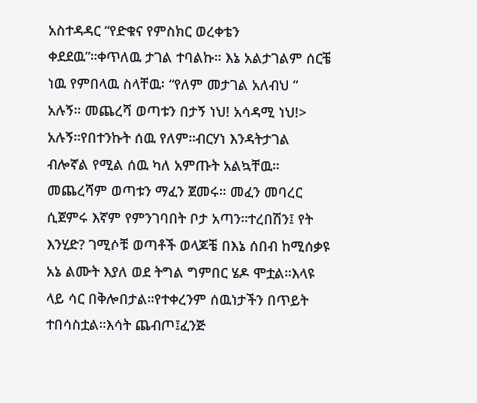አስተዳዳር “የድቁና የምስክር ወረቀቴን ቀደደዉ”።ቀጥለዉ ታገል ተባልኩ። እኔ አልታገልም ሰርቼ ነዉ የምበላዉ ስላቸዉ፡ “የለም መታገል አለብህ ” አሉኝ። መጨረሻ ወጣቱን በታኝ ነህ! አሳዳሚ ነህ!> አሉኝ።የበተንኩት ሰዉ የለም።ብርሃነ እንዳትታገል ብሎኛል የሚል ሰዉ ካለ አምጡት አልኳቸዉ።
መጨረሻም ወጣቱን ማፈን ጀመሩ። መፈን መባረር ሲጀምሩ እኛም የምንገባበት ቦታ አጣን።ተረበሽን፤ የት እንሂድ? ገሚሶቹ ወጣቶች ወላጆቼ በእኔ ሰበብ ከሚሰቃዩ አኔ ልሙት እያለ ወደ ትግል ግምበር ሄዶ ሞቷል።እላዩ ላይ ሳር በቅሎበታል።የተቀረንም ሰዉነታችን በጥይት ተበሳስቷል።እሳት ጨብጦ፤ፈንጅ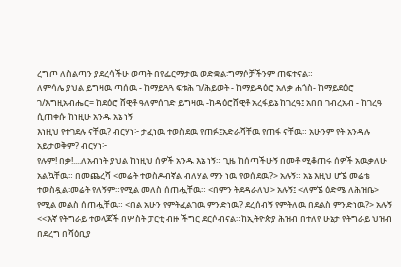ረግጦ ለስልጣን ያደረሳችሁ ወጣት በየፌርማታዉ ወድቋል፡ግማሶቻችንም ጠፍተናል።
ለምሳሌ ያህል ይግዛዉ ጣሰዉ - ከማይጓጓ ፍቱሕ ገ/ሕይወት - ከማይዳዕሮ አለቃ ሐጎስ- ከማይደዕሮ ገ/እግዚአብሔር= ከደዕሮ ሸዊቶ ዓለምሰገድ ይግዛዉ -ከዳዕሮሸዊቶ አረፋይኔ ከገረዓ፤ አበበ ገብረአብ - ከገረዓ ሲጠቀሱ ከነዚሁ አንዱ አኔ ነኝ
እነዚህ የተገደሉ ናቸዉ? ብርሃነ፦ ታፈነዉ ተወስደዉ የጠፉ፤አድራሻቸዉ የጠፋ ናቸዉ። አሁንም የት አንዳሉ አይታወቅም? ብርሃነ፦
የሉም! በቃ!....ለአብነት ያህል ከነዚህ ሰዎች አንዱ እኔ ነኝ። ጊዜ ከሰጣችሁኝ በመቶ ሚቆጠሩ ሰዎች አዉቃለሁ አልኳቸዉ። በመጨረሻ <መሬት ተወስዶብኛል ብለሃል ማን ነዉ የወሰደዉ?> አሉኝ። አኔ እዚህ ሆኜ መሬቴ ተወስዷል፡መሬት የለኝም።የሚል መለስ ሰጠሗቸዉ። <በምን ትደዳራለህ> አሉኝ፤ <ለምኜ ዕድሜ ለሕዝቤ> የሚል መልስ ሰጠሗቸዉ። <በል አሁን የምትፈልገዉ ምንድነዉ? ደረሰብኝ የምትለዉ በደልስ ምንድነዉ?> አሉኝ <<እኛ የትግራይ ተወላጆች በሦስት ፓርቲ ብዙ ችግር ደርሶብናል።ከኢትዮጵያ ሕዝብ በተለየ ሁኔታ የትግራይ ህዝብ በደረግ በሻዕቢያ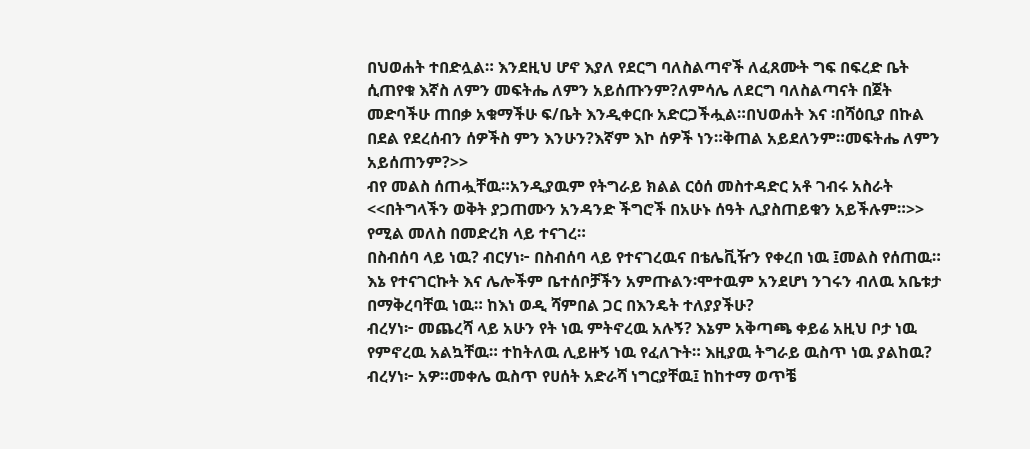በህወሐት ተበድሏል። እንደዚህ ሆኖ እያለ የደርግ ባለስልጣኖች ለፈጸሙት ግፍ በፍረድ ቤት ሲጠየቁ እኛስ ለምን መፍትሔ ለምን አይሰጡንም?ለምሳሌ ለደርግ ባለስልጣናት በጀት መድባችሁ ጠበቃ አቁማችሁ ፍ/ቤት እንዲቀርቡ አድርጋችሗል።በህወሐት እና ፡በሻዕቢያ በኩል በደል የደረሰብን ሰዎችስ ምን እንሁን?እኛም እኮ ሰዎች ነን።ቅጠል አይደለንም።መፍትሔ ለምን አይሰጠንም?>>
ብየ መልስ ሰጠሗቸዉ።አንዲያዉም የትግራይ ክልል ርዕሰ መስተዳድር አቶ ገብሩ አስራት <<በትግላችን ወቅት ያጋጠሙን አንዳንድ ችግሮች በአሁኑ ሰዓት ሊያስጠይቁን አይችሉም።>> የሚል መለስ በመድረክ ላይ ተናገረ።
በስብሰባ ላይ ነዉ? ብርሃነ፦ በስብሰባ ላይ የተናገረዉና በቴሌቪዥን የቀረበ ነዉ ፤መልስ የሰጠዉ። እኔ የተናገርኩት እና ሌሎችም ቤተሰቦቻችን አምጡልን፡ሞተዉም አንደሆነ ንገሩን ብለዉ አቤቱታ በማቅረባቸዉ ነዉ። ከእነ ወዲ ሻምበል ጋር በእንዴት ተለያያችሁ?
ብረሃነ፦ መጨረሻ ላይ አሁን የት ነዉ ምትኖረዉ አሉኝ? እኔም አቅጣጫ ቀይሬ አዚህ ቦታ ነዉ የምኖረዉ አልኳቸዉ። ተከትለዉ ሊይዙኝ ነዉ የፈለጉት። እዚያዉ ትግራይ ዉስጥ ነዉ ያልከዉ? ብረሃነ፦ አዎ።መቀሌ ዉስጥ የሀሰት አድራሻ ነግርያቸዉ፤ ከከተማ ወጥቼ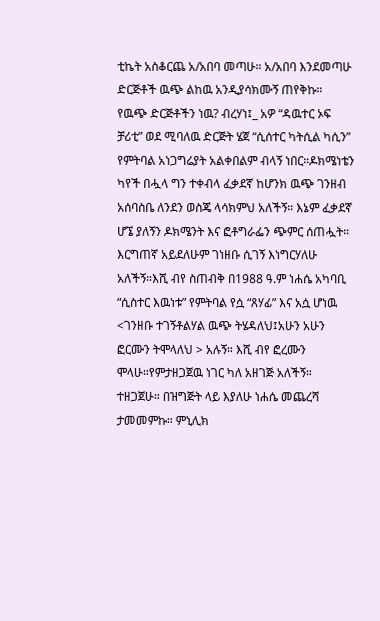ቲኬት አስቆርጨ አ/አበባ መጣሁ። አ/አበባ እንደመጣሁ ድርጅቶች ዉጭ ልከዉ አንዲያሳክሙኝ ጠየቅኩ።
የዉጭ ድርጅቶችን ነዉ? ብረሃነ፤_ አዎ “ዳዉተር ኦፍ ቻሪቲ” ወደ ሚባለዉ ድርጅት ሄጀ “ሲሰተር ካትሲል ካሲን” የምትባል አነጋግሬያት አልቀበልም ብላኝ ነበር።ዶክሜነቴን ካየች በሗላ ግን ተቀብላ ፈቃደኛ ከሆንክ ዉጭ ገንዘብ አሰባስቤ ለንደን ወስጄ ላሳክምህ አለችኝ። እኔም ፈቃደኛ ሆኜ ያለኝን ዶክሜንት እና ፎቶግራፌን ጭምር ሰጠሗት። እርግጠኛ አይደለሁም ገነዘቡ ሲገኝ እነግርሃለሁ አለችኝ።እሺ ብየ ስጠብቅ በ1988 ዓ.ም ነሐሴ አካባቢ “ሲስተር እዉነቱ” የምትባል የሷ “ጸሃፊ” እና አሷ ሆነዉ <ገንዘቡ ተገኝቶልሃል ዉጭ ትሄዳለህ፤አሁን አሁን ፎርሙን ትሞላለህ > አሉኝ። እሺ ብየ ፎረሙን ሞላሁ።የምታዘጋጀዉ ነገር ካለ አዘገጅ አለችኝ። ተዘጋጀሁ። በዝግጅት ላይ እያለሁ ነሐሴ መጨረሻ ታመመምኩ። ምኒሊክ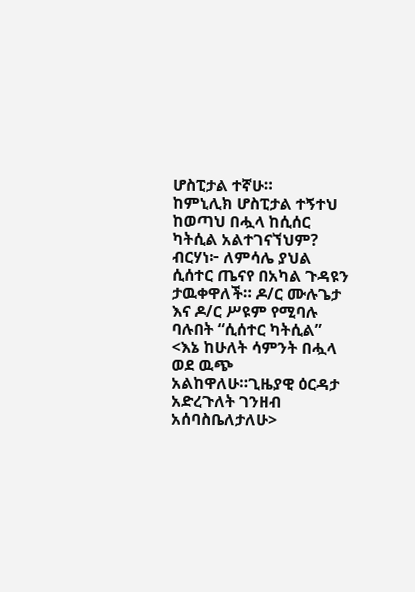ሆስፒታል ተኛሁ።
ከምኒሊክ ሆስፒታል ተኝተህ ከወጣህ በሗላ ከሲሰር ካትሲል አልተገናኘህም? ብርሃነ፦ ለምሳሌ ያህል ሲሰተር ጤናየ በአካል ጉዳዩን ታዉቀዋለች። ዶ/ር ሙሉጌታ እና ዶ/ር ሥዩም የሚባሉ ባሉበት “ሲሰተር ካትሲል” <እኔ ከሁለት ሳምንት በሗላ ወደ ዉጭ አልከዋለሁ።ጊዜያዊ ዕርዳታ አድረጉለት ገንዘብ አሰባስቤለታለሁ>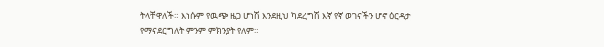ትላቸዋለች። እነሱም የዉጭ ዜጋ ሆነሽ እንደዚህ ካደረግሽ እኛ የኛ ወገናችን ሆኖ ዕርዳታ የማናደርግለት ምንም ምክንያት የለም።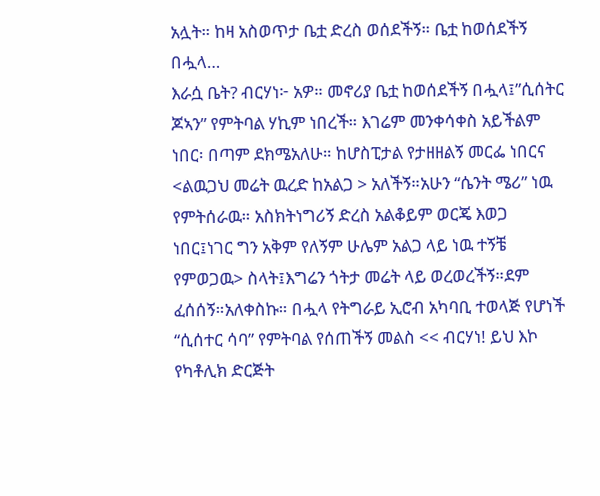አሏት። ከዛ አስወጥታ ቤቷ ድረስ ወሰደችኝ። ቤቷ ከወሰደችኝ በሗላ…
እራሷ ቤት? ብርሃነ፦ አዎ። መኖሪያ ቤቷ ከወሰደችኝ በሗላ፤”ሲሰትር ጆኣን” የምትባል ሃኪም ነበረች። እገሬም መንቀሳቀስ አይችልም ነበር፡ በጣም ደክሜአለሁ። ከሆስፒታል የታዘዘልኝ መርፌ ነበርና <ልዉጋህ መሬት ዉረድ ከአልጋ > አለችኝ።አሁን “ሴንት ሜሪ” ነዉ የምትሰራዉ። አስክትነግሪኝ ድረስ አልቆይም ወርጄ እወጋ ነበር፤ነገር ግን አቅም የለኝም ሁሌም አልጋ ላይ ነዉ ተኝቼ የምወጋዉ> ስላት፤እግሬን ጎትታ መሬት ላይ ወረወረችኝ።ደም ፈሰሰኝ።አለቀስኩ። በሗላ የትግራይ ኢሮብ አካባቢ ተወላጅ የሆነች “ሲሰተር ሳባ” የምትባል የሰጠችኝ መልስ << ብርሃነ! ይህ እኮ የካቶሊክ ድርጅት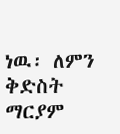ነዉ፡ ለምን ቅድስት ማርያም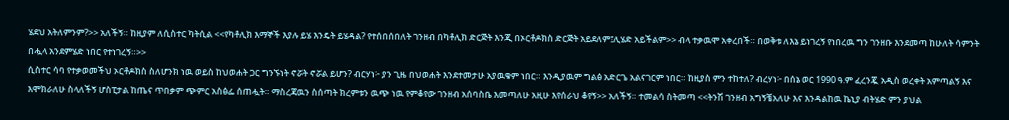ሄደህ አትለምንም?>> አለችኝ። ከዚያም ለሲስተር ካትሲል <<የካቶሊክ እማኞች እያሉ ይሄ እንዴት ይሄዳል? የተሰበሰበለት ገንዘብ በካቶሊክ ድርጅት እንጂ በኦርቶዶክስ ድርጅት አይደለም፤ሊሄድ አይችልም>> ብላ ተቃዉሞ አቀረበች። በወቅቱ ለእኔ ይነገረኝ የነበረዉ ግን ገንዘቡ እንደመጣ ከሁለት ሳምንት በሗላ አንደምሄድ ነበር የተነገረኝ።>>
ሲስተር ሳባ የተቃወመችህ ኦርቶዶክስ ስለሆንክ ነዉ ወይስ ከህወሐት ጋር ግንኙነት ኖሯት ኖሯል ይሆን? ብርሃነ፦ ያን ጊዜ በህወሐት እንደተመታሁ አያዉቁም ነበር። እንዲያዉም ግልፅ አድርጌ አልናገርም ነበር። ከዚያስ ምን ተከተለ? ብረሃነ፦ በሰኔ ወር 1990 ዓ.ም ፈረንጇ አዲስ ወረቀት አምጣልኝ እና እሞክራለሁ ስላለችኝ ሆስፒታል ከጤና ጥበቃም ጭምር አስፅፌ ሰጠሗት። ማስረጃዉን ስሰጣት ክረምቱን ዉጭ ነዉ የምቆየው ገንዘብ አሰባስቤ እመጣለሁ አዚሁ እየሰራህ ቆየኝ>> አለችኝ። ተመልሳ ስትመጣ <<ትንሽ ገንዘብ አግኝቼአለሁ እና እንዳልከዉ ኬኒያ ብትሄድ ምን ያህል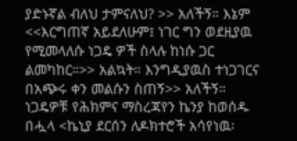ያድኑኛል ብለህ ታምናለህ? >> አለችኝ። እኔም <<እርግጠኛ አይደለሁም፤ ነገር ግን ወደዚያዉ የሚመላለሱ ነጋዴ ዎች ስላሉ ከነሱ ጋር ልመካከር።>> አልኳት። እንግዲያዉስ ተነጋገርና በአጭሩ ቀን መልሱን ስጠኝ>> አለችኝ። ነጋዴዎቹ የሕክምና ማስረጃየን ኬንያ ከወሰዱ በሗላ <ኬኒያ ደርሰን ለዶክተሮች አሳየነዉ፡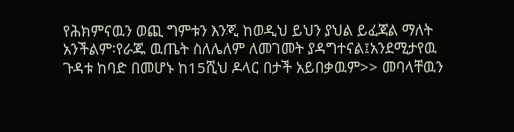የሕክምናዉን ወጪ ግምቱን እንጂ ከወዲህ ይህን ያህል ይፈጃል ማለት አንችልም፡የራጁ ዉጤት ስለሌለም ለመገመት ያዳግተናል፤አንደሚታየዉ ጉዳቱ ከባድ በመሆኑ ከ15ሺህ ዶላር በታች አይበቃዉም>> መባላቸዉን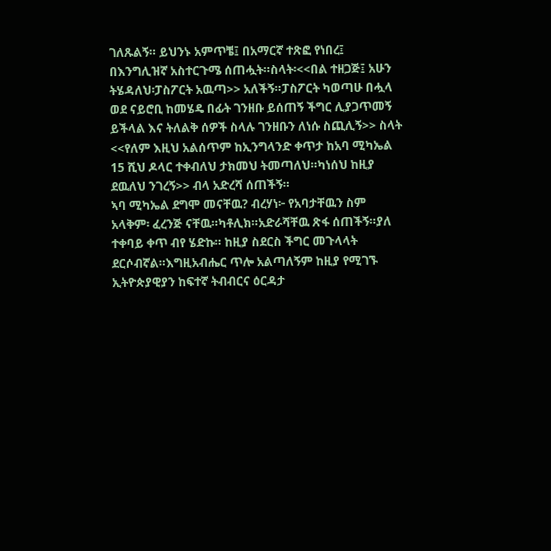ገለጹልኝ። ይህንኑ አምጥቼ፤ በአማርኛ ተጽፎ የነበረ፤ በእንግሊዝኛ አስተርጉሜ ሰጠሗት።ስላት፡<<በል ተዘጋጅ፤ አሁን ትሄዳለህ፡ፓስፖርት አዉጣ>> አለችኝ።ፓስፖርት ካወጣሁ በሗላ ወደ ናይሮቢ ከመሄዴ በፊት ገንዘቡ ይሰጠኝ ችግር ሊያጋጥመኝ ይችላል እና ትለልቅ ሰዎች ስላሉ ገንዘቡን ለነሱ ስጪሊኝ>> ስላት <<የለም እዚህ አልሰጥም ከኢንግላንድ ቀጥታ ከአባ ሚካኤል 15 ሺህ ዶላር ተቀብለህ ታክመህ ትመጣለህ።ካነሰህ ከዚያ ደዉለህ ንገረኝ>> ብላ አድረሻ ሰጠችኝ።
ኣባ ሚካኤል ደግሞ መናቸዉ? ብረሃነ፦ የአባታቸዉን ስም አላቅም፡ ፈረንጅ ናቸዉ።ካቶሊክ።አድራሻቸዉ ጽፋ ሰጠችኝ።ያለ ተቀባይ ቀጥ ብየ ሄድኩ። ከዚያ ስደርስ ችግር መጉላላት ደርሶብኛል።እግዚአብሔር ጥሎ አልጣለኝም ከዚያ የሚገኙ ኢትዮጵያዊያን ከፍተኛ ትብብርና ዕርዳታ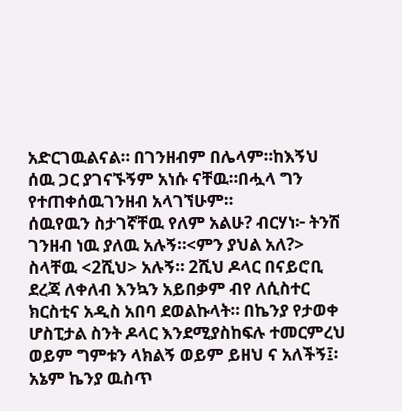አድርገዉልናል። በገንዘብም በሌላም።ከእኝህ ሰዉ ጋር ያገናኙኝም አነሱ ናቸዉ።በሗላ ግን የተጠቀሰዉገንዘብ አላገኘሁም።
ሰዉየዉን ስታገኛቸዉ የለም አልሁ? ብርሃነ፦ ትንሽ ገንዘብ ነዉ ያለዉ አሉኝ።<ምን ያህል አለ?> ስላቸዉ <2ሺህ> አሉኝ። 2ሺህ ዶላር በናይሮቢ ደረጃ ለቀለብ እንኳን አይበቃም ብየ ለሲስተር ክርስቲና አዲስ አበባ ደወልኩላት። በኬንያ የታወቀ ሆስፒታል ስንት ዶላር እንደሚያስከፍሉ ተመርምረህ ወይም ግምቱን ላክልኝ ወይም ይዘህ ና አለችኝ፤፡ አኔም ኬንያ ዉስጥ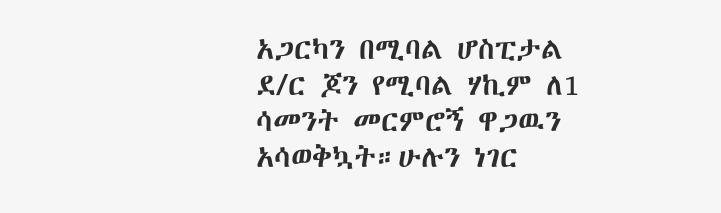አጋርካን በሚባል ሆስፒታል ደ/ር ጆን የሚባል ሃኪም ለ1 ሳመንት መርምሮኝ ዋጋዉን አሳወቅኳት።ሁሉን ነገር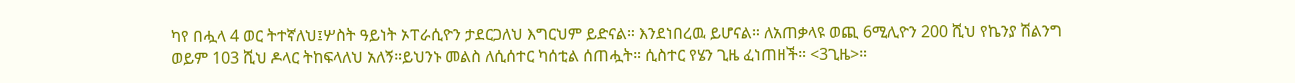ካየ በሗላ 4 ወር ትተኛለህ፤ሦስት ዓይነት ኦፐራሲዮን ታደርጋለህ እግርህም ይድናል። እንደነበረዉ ይሆናል። ለአጠቃላዩ ወጪ 6ሚሊዮን 200 ሺህ የኬንያ ሽልንግ ወይም 103 ሺህ ዶላር ትከፍላለህ አለኝ።ይህንኑ መልስ ለሲሰተር ካሰቲል ሰጠሗት። ሲስተር የሄን ጊዜ ፈነጠዘች። <3ጊዜ>።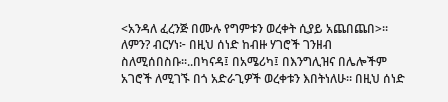<አንዳለ ፈረንጅ በሙሉ የግምቱን ወረቀት ሲያይ አጨበጨበ>።
ለምን? ብርሃነ፦ በዚህ ሰነድ ከብዙ ሃገሮች ገንዘብ ስለሚሰበስቡ።..በካናዳ፤ በአሜሪካ፤ በእንግሊዝና በሌሎችም አገሮች ለሚገኙ በጎ አድራጊዎች ወረቀቱን እበትነለሁ። በዚህ ሰነድ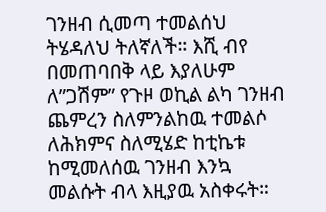ገንዘብ ሲመጣ ተመልሰህ ትሄዳለህ ትለኛለች። እሺ ብየ በመጠባበቅ ላይ እያለሁም ለ”ጋሽም” የጉዞ ወኪል ልካ ገንዘብ ጨምረን ስለምንልከዉ ተመልሶ ለሕክምና ስለሚሄድ ከቲኬቱ ከሚመለሰዉ ገንዘብ እንኳ መልሱት ብላ እዚያዉ አስቀሩት።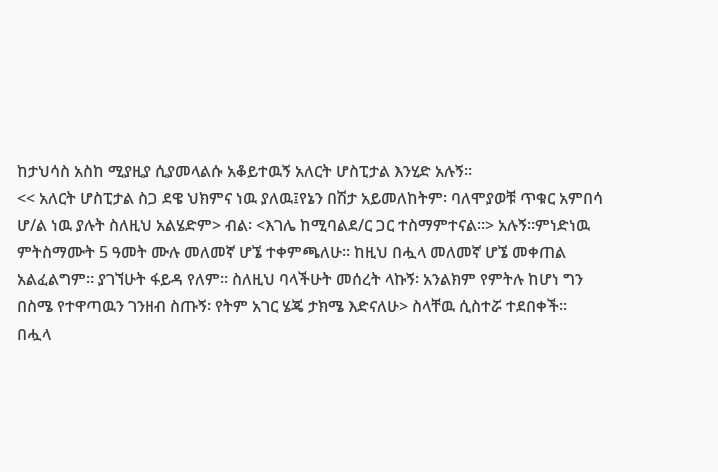ከታህሳስ አስከ ሚያዚያ ሲያመላልሱ አቆይተዉኝ አለርት ሆስፒታል እንሂድ አሉኝ።
<< አለርት ሆስፒታል ስጋ ደዌ ህክምና ነዉ ያለዉ፤የኔን በሽታ አይመለከትም፡ ባለሞያወቹ ጥቁር አምበሳ ሆ/ል ነዉ ያሉት ስለዚህ አልሄድም> ብል፡ <እገሌ ከሚባልደ/ር ጋር ተስማምተናል።> አሉኝ።ምነድነዉ ምትስማሙት 5 ዓመት ሙሉ መለመኛ ሆኜ ተቀምጫለሁ። ከዚህ በሗላ መለመኛ ሆኜ መቀጠል አልፈልግም። ያገኘሁት ፋይዳ የለም። ስለዚህ ባላችሁት መሰረት ላኩኝ፡ አንልክም የምትሉ ከሆነ ግን በስሜ የተዋጣዉን ገንዘብ ስጡኝ፡ የትም አገር ሄጄ ታክሜ እድናለሁ> ስላቸዉ ሲስተሯ ተደበቀች።
በሗላ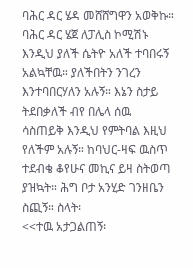ባሕር ዳር ሄዳ መሸሸግዋን አወቅኩ። ባሕር ዳር ሄጀ ለፓሊስ ኮሚሽኑ እንዲህ ያለች ሴትዮ አለች ተባበሩኝ አልኳቸዉ። ያለችበትን ንገረን እንተባበርሃለን አሉኝ። እኔን ስታይ ትደበቃለች ብየ በሌላ ሰዉ ሳስጠይቅ እንዲህ የምትባል እዚህ የለችም አሉኝ። ከባህር-ዛፍ ዉስጥ ተደብቄ ቆየሁና መኪና ይዛ ስትወጣ ያዝኳት። ሕግ ቦታ አንሂድ ገንዘቤን ስጪኝ። ስላት፡
<<ተዉ አታጋልጠኝ፡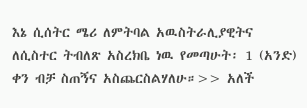እኔ ሲሰትር ሜሪ ለምትባል አዉስትራሊያዊትና ለሲስተር ትብለጽ አስረክቤ ነዉ የመጣሁት፡ 1 (አንድ) ቀን ብቻ ስጠኝና አስጨርስልሃለሁ።>> አለች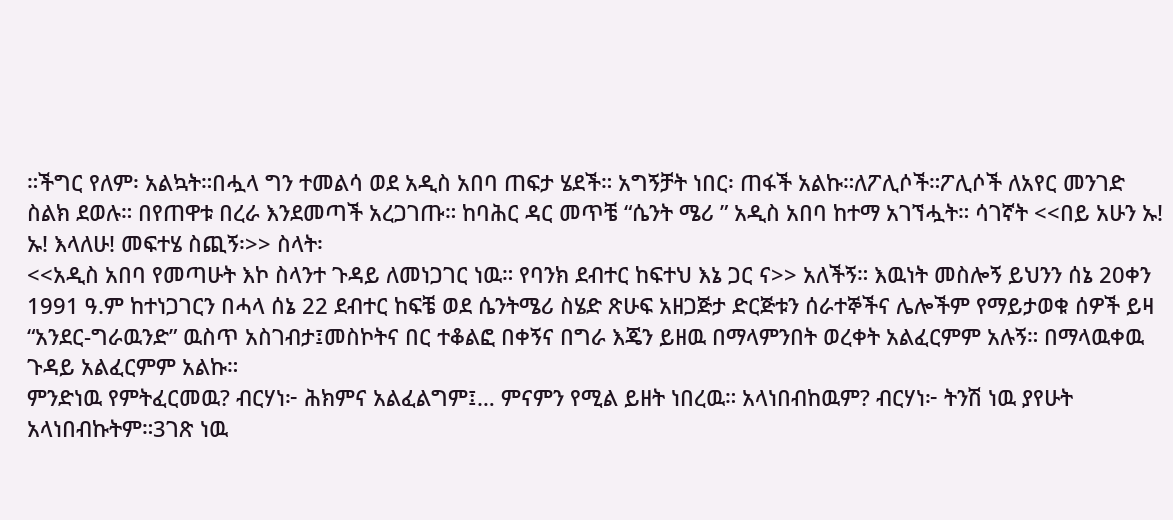።ችግር የለም፡ አልኳት።በሗላ ግን ተመልሳ ወደ አዲስ አበባ ጠፍታ ሄደች። አግኝቻት ነበር፡ ጠፋች አልኩ።ለፖሊሶች።ፖሊሶች ለአየር መንገድ ስልክ ደወሉ። በየጠዋቱ በረራ እንደመጣች አረጋገጡ። ከባሕር ዳር መጥቼ “ሴንት ሜሪ ” አዲስ አበባ ከተማ አገኘሗት። ሳገኛት <<በይ አሁን ኡ! ኡ! እላለሁ! መፍተሄ ስጪኝ፡>> ስላት፡
<<አዲስ አበባ የመጣሁት እኮ ስላንተ ጉዳይ ለመነጋገር ነዉ። የባንክ ደብተር ከፍተህ እኔ ጋር ና>> አለችኝ። እዉነት መስሎኝ ይህንን ሰኔ 20ቀን 1991 ዓ.ም ከተነጋገርን በሓላ ሰኔ 22 ደብተር ከፍቼ ወደ ሴንትሜሪ ስሄድ ጽሁፍ አዘጋጅታ ድርጅቱን ሰራተኞችና ሌሎችም የማይታወቁ ሰዎች ይዛ “አንደር-ግራዉንድ” ዉስጥ አስገብታ፤መስኮትና በር ተቆልፎ በቀኝና በግራ እጄን ይዘዉ በማላምንበት ወረቀት አልፈርምም አሉኝ። በማላዉቀዉ ጉዳይ አልፈርምም አልኩ።
ምንድነዉ የምትፈርመዉ? ብርሃነ፦ ሕክምና አልፈልግም፤… ምናምን የሚል ይዘት ነበረዉ። አላነበብከዉም? ብርሃነ፦ ትንሽ ነዉ ያየሁት አላነበብኩትም።3ገጽ ነዉ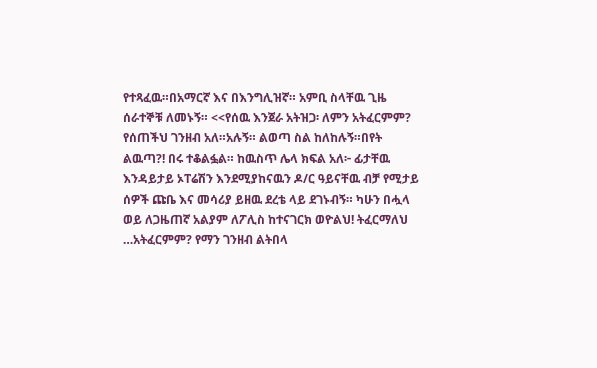የተጻፈዉ።በአማርኛ እና በእንግሊዝኛ። አምቢ ስላቸዉ ጊዜ ሰራተኞቹ ለመኑኝ። <<የሰዉ እንጀራ አትዝጋ፡ ለምን አትፈርምም? የሰጠችህ ገንዘብ አለ።አሉኝ። ልወጣ ስል ከለከሉኝ።በየት ልዉጣ?! በሩ ተቆልፏል። ከዉስጥ ሌላ ክፍል አለ፦ ፊታቸዉ እንዳይታይ ኦፐሬሽን እንደሚያከናዉን ዶ/ር ዓይናቸዉ ብቻ የሚታይ ሰዎች ጩቤ እና መሳሪያ ይዘዉ ደረቴ ላይ ደገኑብኝ። ካሁን በሗላ ወይ ለጋዜጠኛ አልያም ለፖሊስ ከተናገርክ ወዮልህ! ትፈርማለህ …አትፈርምም? የማን ገንዘብ ልትበላ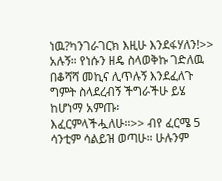ነዉ?ካንገራገርክ እዚሁ እንደፋሃለን!>> አሉኝ። የነሱን ዘዴ ስላወቅኩ ገድለዉ በቆሻሻ መኪና ሊጥሉኝ እንደፈለጉ ግምት ስላደረብኝ ችግራችሁ ይሄ ከሆነማ አምጡ፡ እፈርምላችሗለሁ።>> ብየ ፈርሜ 5 ሳንቲም ሳልይዝ ወጣሁ። ሁሉንም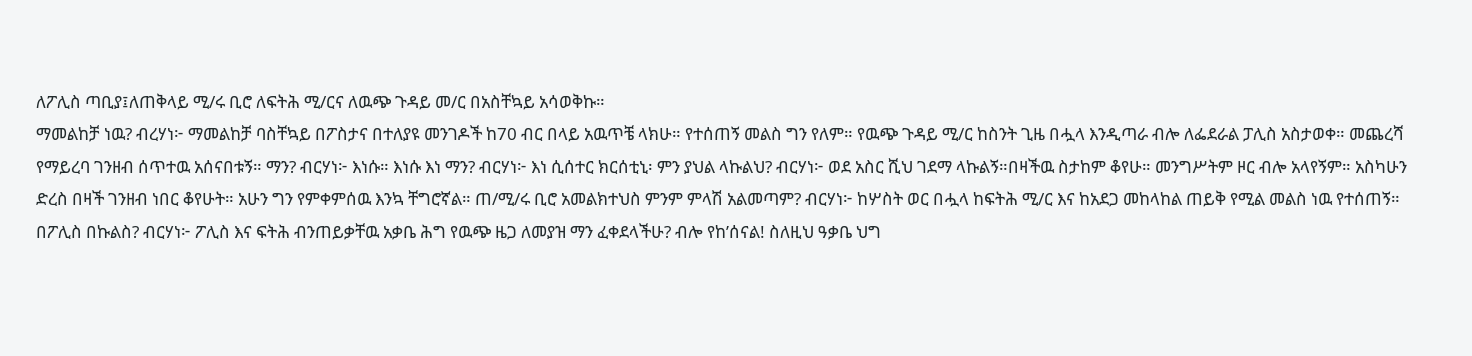ለፖሊስ ጣቢያ፤ለጠቅላይ ሚ/ሩ ቢሮ ለፍትሕ ሚ/ርና ለዉጭ ጉዳይ መ/ር በአስቸኳይ አሳወቅኩ።
ማመልከቻ ነዉ? ብረሃነ፦ ማመልከቻ ባስቸኳይ በፖስታና በተለያዩ መንገዶች ከ70 ብር በላይ አዉጥቼ ላክሁ። የተሰጠኝ መልስ ግን የለም። የዉጭ ጉዳይ ሚ/ር ከስንት ጊዜ በሗላ እንዲጣራ ብሎ ለፌደራል ፓሊስ አስታወቀ። መጨረሻ የማይረባ ገንዘብ ሰጥተዉ አሰናበቱኝ። ማን? ብርሃነ፦ እነሱ። እነሱ እነ ማን? ብርሃነ፦ እነ ሲሰተር ክርሰቲኒ፡ ምን ያህል ላኩልህ? ብርሃነ፦ ወደ አስር ሺህ ገደማ ላኩልኝ።በዛችዉ ስታከም ቆየሁ። መንግሥትም ዞር ብሎ አላየኝም። አስካሁን ድረስ በዛች ገንዘብ ነበር ቆየሁት። አሁን ግን የምቀምሰዉ እንኳ ቸግሮኛል። ጠ/ሚ/ሩ ቢሮ አመልክተህስ ምንም ምላሽ አልመጣም? ብርሃነ፦ ከሦስት ወር በሗላ ከፍትሕ ሚ/ር እና ከአደጋ መከላከል ጠይቅ የሚል መልስ ነዉ የተሰጠኝ።
በፖሊስ በኩልስ? ብርሃነ፦ ፖሊስ እና ፍትሕ ብንጠይቃቸዉ አቃቤ ሕግ የዉጭ ዜጋ ለመያዝ ማን ፈቀደላችሁ? ብሎ የከ’ሰናል! ስለዚህ ዓቃቤ ህግ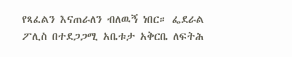የጻፈልን እናጠራለን ብለዉኝ ነበር። ፌደራል ፖሊስ በተደጋጋሚ አቤቱታ አቅርቤ ለፍትሕ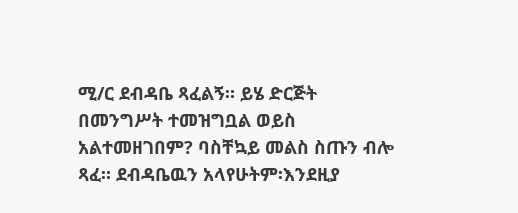ሚ/ር ደብዳቤ ጻፈልኝ። ይሄ ድርጅት በመንግሥት ተመዝግቧል ወይስ አልተመዘገበም? ባስቸኳይ መልስ ስጡን ብሎ ጻፈ። ደብዳቤዉን አላየሁትም፡እንደዚያ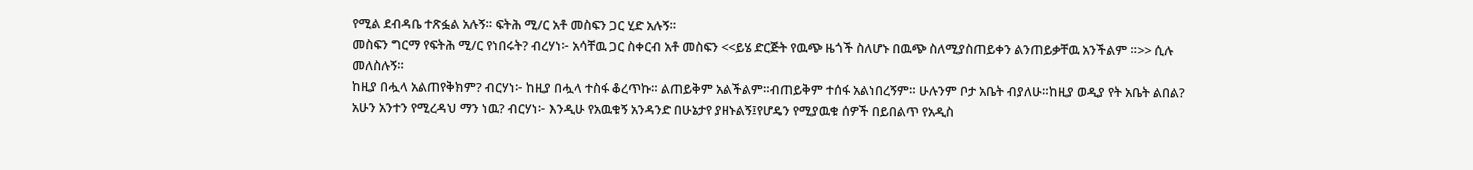የሚል ደብዳቤ ተጽፏል አሉኝ። ፍትሕ ሚ/ር አቶ መስፍን ጋር ሂድ አሉኝ።
መስፍን ግርማ የፍትሕ ሚ/ር የነበሩት? ብረሃነ፦ አሳቸዉ ጋር ስቀርብ አቶ መስፍን <<ይሄ ድርጅት የዉጭ ዜጎች ስለሆኑ በዉጭ ስለሚያስጠይቀን ልንጠይቃቸዉ አንችልም ።>> ሲሉ መለስሉኝ።
ከዚያ በሗላ አልጠየቅክም? ብርሃነ፦ ከዚያ በሗላ ተስፋ ቆረጥኩ። ልጠይቅም አልችልም።ብጠይቅም ተሰፋ አልነበረኝም። ሁሉንም ቦታ አቤት ብያለሁ።ከዚያ ወዲያ የት አቤት ልበል? አሁን አንተን የሚረዳህ ማን ነዉ? ብርሃነ፦ እንዲሁ የአዉቁኝ አንዳንድ በሁኔታየ ያዘኑልኝ፤የሆዴን የሚያዉቁ ሰዎች በይበልጥ የአዲስ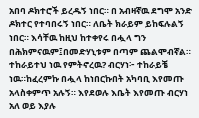አበባ ዶክተሮች ይረዱኝ ነበር። በ አብዛኛዉ ደግሞ አንድ ዶክተር የተባበሩኝ ነበር። ለቤት ክራይም ይከፍሉልኝ ነበር። እሳቸዉ ከዚህ ከተቀየሩ በሗላ ግን በሕክምናዉም፤በመድሃኒቱም በጣም ጨልሞብኛል።
ተከራይተህ ነዉ የምትኖረዉ? ብርሃነ፦ ተከራይቼ ነዉ።ከፈረምኩ በሗላ ከነበርኩበት አካባቢ እየመጡ አላስቀምጥ አሉኝ። እየደወሉ እቤት እየመጡ ብርሃነ አለ ወይ እያሉ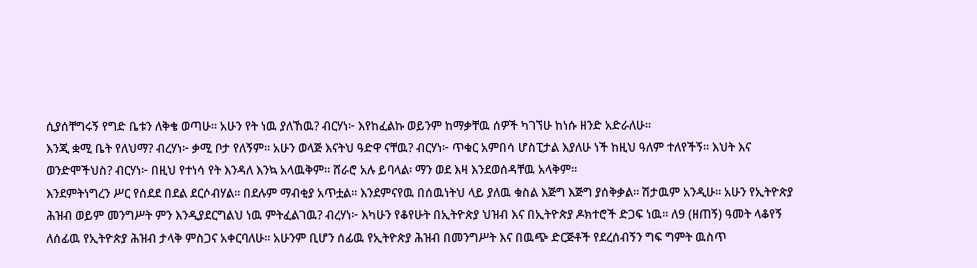ሲያሰቸግሩኝ የግድ ቤቱን ለቅቄ ወጣሁ። አሁን የት ነዉ ያለኸዉ? ብርሃነ፦ እየከፈልኩ ወይንም ከማቃቸዉ ሰዎች ካገኘሁ ከነሱ ዘንድ አድራለሁ።
እንጂ ቋሚ ቤት የለህማ? ብረሃነ፦ ቃሚ ቦታ የለኝም። አሁን ወላጅ እናትህ ዓድዋ ናቸዉ? ብርሃነ፦ ጥቁር አምበሳ ሆስፒታል እያለሁ ነች ከዚህ ዓለም ተለየችኝ። እህት እና ወንድሞችህስ? ብርሃነ፦ በዚህ የተነሳ የት እንዳለ እንኳ አላዉቅም። ሸራሮ አሉ ይባላል፡ ማን ወደ እዛ እንደወሰዳቸዉ አላቅም።
እንደምትነግረን ሥር የሰደደ በደል ደርሶብሃል። በደሉም ማብቂያ አጥቷል። እንደምናየዉ በሰዉነትህ ላይ ያለዉ ቁስል እጅግ እጅግ ያሰቅቃል። ሽታዉም አንዲሁ። አሁን የኢትዮጵያ ሕዝብ ወይም መንግሥት ምን እንዲያደርግልህ ነዉ ምትፈልገዉ? ብረሃነ፦ እካሁን የቆየሁት በኢትዮጵያ ህዝብ እና በኢትዮጵያ ዶክተሮች ድጋፍ ነዉ። ለ9 (ዘጠኝ) ዓመት ላቆየኝ ለሰፊዉ የኢትዮጵያ ሕዝብ ታላቅ ምስጋና አቀርባለሁ። አሁንም ቢሆን ሰፊዉ የኢትዮጵያ ሕዝብ በመንግሥት እና በዉጭ ድርጅቶች የደረሰብኝን ግፍ ግምት ዉስጥ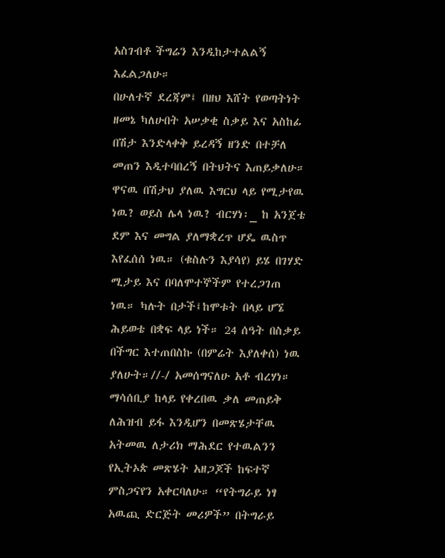አስገብቶ ችግሬን እንዲከታተልልኝ እፈልጋለሁ።
በሁለተኛ ደረጃም፤ በዘህ እሸት የወጣትነት ዘመኔ ካለሁበት አሠቃቂ ስቃይ እና አስከፊ በሽታ እንድላቀቅ ይረዳኝ ዘንድ በተቻለ መጠን እዲተባበረኝ በትህትና እጠይቃለሁ። ዋናዉ በሽታህ ያለዉ እግርህ ላይ የሚታየዉ ነዉ? ወይስ ሌላ ነዉ? ብርሃነ፡_ ከ አንጀቴ ደም እና መግል ያለማቋረጥ ሆዴ ዉስጥ እየፈሰሰ ነዉ። (ቁስሉን እያሳየ) ይሄ በገሃድ ሚታይ እና በባለሞተኞችም የተረጋገጠ ነዉ። ካሉት በታች፤ከሞቱት በላይ ሆኜ ሕይወቴ በቋፍ ላይ ነች። 24 ሰዓት በስቃይ በችግር እተጠበስኩ (በምሬት እያለቀሰ) ነዉ ያለሁት።//-/ አመሰግናለሁ አቶ ብረሃነ። ማሳሰቢያ ከላይ የቀረበዉ ቃለ መጠይቅ ለሕዝብ ይፋ እንዲሆን በመጽሄታቸዉ አትመዉ ለታሪክ ማሕደር የተዉልንን የኢትኦጵ መጽሄት አዘጋጆች ከፍተኛ ምስጋናየን አቀርባለሁ። “የትግራይ ነፃ አዉጪ ድርጅት መሪዎች” በትግራይ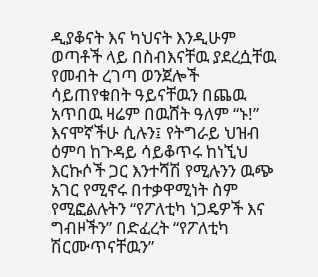ዲያቆናት እና ካህናት እንዲሁም ወጣቶች ላይ በስብእናቸዉ ያደረሷቸዉ የመብት ረገጣ ወንጀሎች ሳይጠየቁበት ዓይናቸዉን በጨዉ አጥበዉ ዛሬም በዉሸት ዓለም “ኑ!” እናሞኛችሁ ሲሉን፤ የትግራይ ህዝብ ዕምባ ከጉዳይ ሳይቆጥሩ ከነኚህ እርኩሶች ጋር እንተሻሽ የሚሉንን ዉጭ አገር የሚኖሩ በተቃዋሚነት ስም የሚፎልሉትን “የፖለቲካ ነጋዴዎች እና ግብዞችን” በድፈረት “የፖለቲካ ሽርሙጥናቸዉን”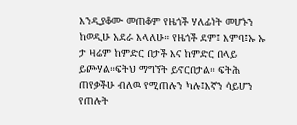እንዲያቆሙ መጠቆም የዜጎች ሃለፊነት መሆኑን ከወዲሁ አደራ እላለሁ። የዜጎች ደም፤ እምባ፤ኡ ኡ ታ ዛሬም ከምድር በታች እና ከምድር በላይ ይጮሃል።ፍትህ ማግኘት ይኖርበታል። ፍትሕ ጠየቃችሁ ብለዉ የሚጠሉን ካሉ፤እኛን ሳይሆን የጠሉት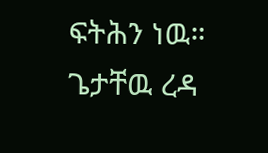ፍትሕን ነዉ። ጌታቸዉ ረዳ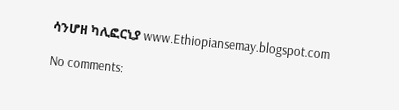ሳንሆዘ ካሊፎርኒያ www.Ethiopiansemay.blogspot.com

No comments: